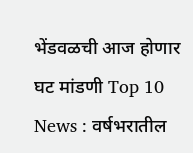भेंडवळची आज होणार घट मांडणी Top 10 News : वर्षभरातील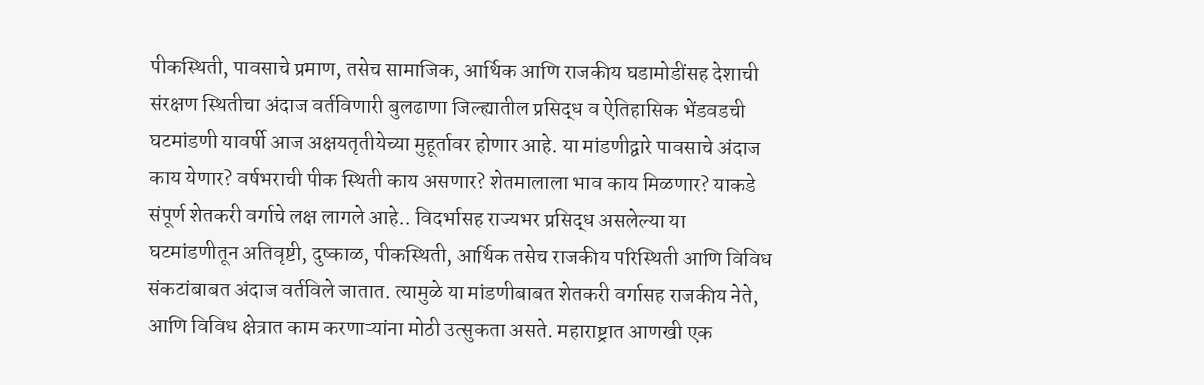पीकस्थिती, पावसाचे प्रमाण, तसेच सामाजिक, आर्थिक आणि राजकीय घडामोडींसह देशाची संरक्षण स्थितीचा अंदाज वर्तविणारी बुलढाणा जिल्ह्यातील प्रसिद्ध व ऐतिहासिक भेंडवडची घटमांडणी यावर्षी आज अक्षयतृतीयेच्या मुहूर्तावर होणार आहे. या मांडणीद्वारे पावसाचे अंदाज काय येणार? वर्षभराची पीक स्थिती काय असणार? शेतमालाला भाव काय मिळणार? याकडे संपूर्ण शेतकरी वर्गाचे लक्ष लागले आहे.. विदर्भासह राज्यभर प्रसिद्ध असलेल्या या घटमांडणीतून अतिवृष्टी, दुष्काळ, पीकस्थिती, आर्थिक तसेच राजकीय परिस्थिती आणि विविध संकटांबाबत अंदाज वर्तविले जातात. त्यामुळे या मांडणीबाबत शेतकरी वर्गासह राजकीय नेते, आणि विविध क्षेत्रात काम करणाऱ्यांना मोठी उत्सुकता असते. महाराष्ट्रात आणखी एक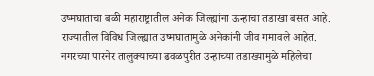उष्मघाताचा बळी महाराष्ट्रातील अनेक जिल्ह्यांना ऊन्हाचा तडाखा बसत आहे. राज्यातील विविध जिल्ह्यात उष्मघातामुळे अनेकांनी जीव गमावले आहेत. नगरच्या पारनेर तालुक्याच्या ढवळपुरीत उन्हाच्या तडाख्यामुळे महिलेचा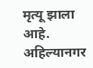मृत्यू झाला आहे. अहिल्यानगर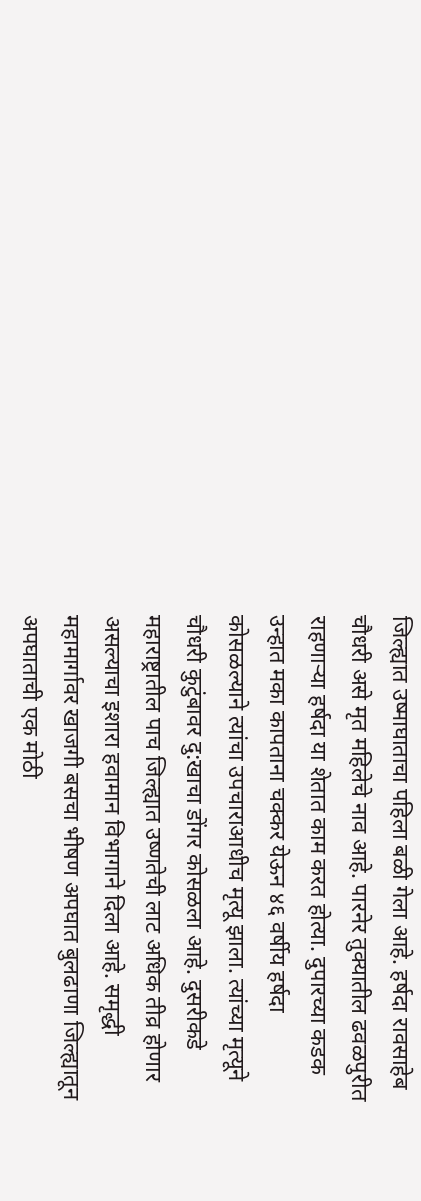जिल्ह्यात उष्माघाताचा पहिला बळी गेला आहे. हर्षदा रावसाहेब चौधरी असे मृत महिलेचे नाव आहे. पारनेर तुक्यातील ढवळपुरीत राहणाऱ्या हर्षदा या शेतात काम करत होत्या. दुपारच्या कडक उन्हात मका कापताना चक्कर येऊन ४६ वर्षीय हर्षदा कोसळल्याने त्यांचा उपचाराआधीच मृत्यू झाला. त्यांच्या मृत्यूने चौधरी कुटुंबावर दु:खाचा डोंगर कोसळला आहे. दुसरीकडे महाराष्ट्रातील पाच जिल्ह्यात उष्णतेची लाट अधिक तीव्र होणार असल्याचा इशारा हवामान विभागाने दिला आहे. समृद्धी महामार्गावर खाजगी बसचा भीषण अपघात बुलढाणा जिल्ह्यातून अपघाताची एक मोठी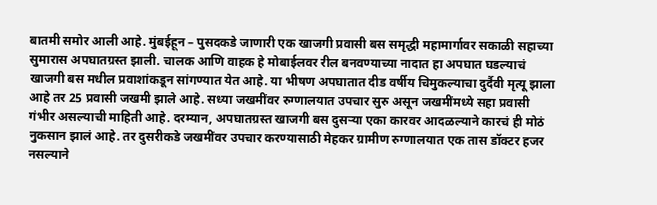बातमी समोर आली आहे. मुंबईहून – पुसदकडे जाणारी एक खाजगी प्रवासी बस समृद्धी महामार्गावर सकाळी सहाच्या सुमारास अपघातग्रस्त झाली. चालक आणि वाहक हे मोबाईलवर रील बनवण्याच्या नादात हा अपघात घडल्याचं खाजगी बस मधील प्रवाशांकडून सांगण्यात येत आहे. या भीषण अपघातात दीड वर्षीय चिमुकल्याचा दुर्दैवी मृत्यू झाला आहे तर 25 प्रवासी जखमी झाले आहे. सध्या जखमींवर रुग्णालयात उपचार सुरु असून जखमींमध्ये सहा प्रवासी गंभीर असल्याची माहिती आहे. दरम्यान, अपघातग्रस्त खाजगी बस दुसऱ्या एका कारवर आदळल्याने कारचं ही मोठं नुकसान झालं आहे. तर दुसरीकडे जखमींवर उपचार करण्यासाठी मेहकर ग्रामीण रुग्णालयात एक तास डॉक्टर हजर नसल्याने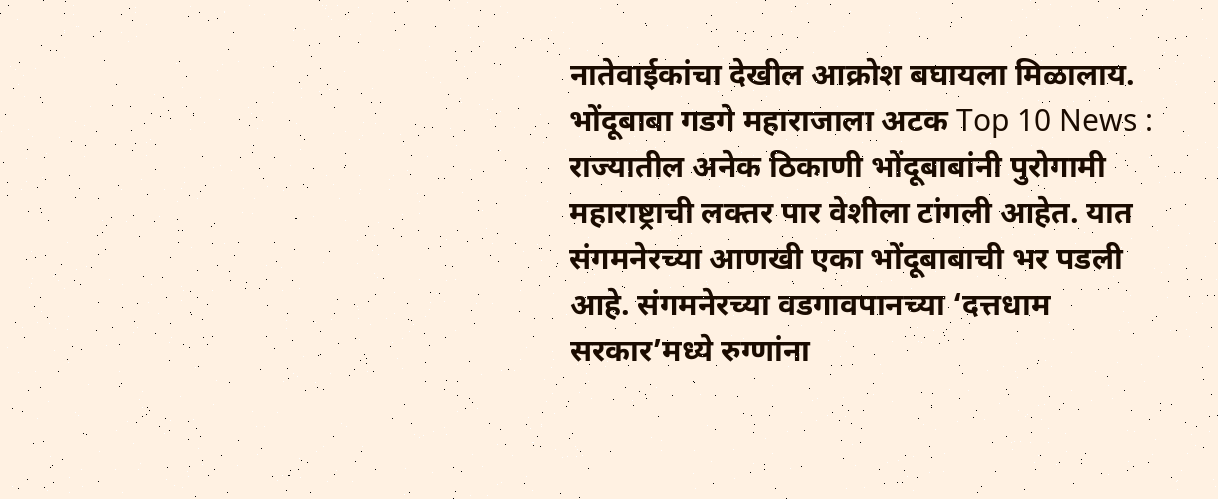नातेवाईकांचा देखील आक्रोश बघायला मिळालाय. भोंदूबाबा गडगे महाराजाला अटक Top 10 News : राज्यातील अनेक ठिकाणी भोंदूबाबांनी पुरोगामी महाराष्ट्राची लक्तर पार वेशीला टांगली आहेत. यात संगमनेरच्या आणखी एका भोंदूबाबाची भर पडली आहे. संगमनेरच्या वडगावपानच्या ‘दत्तधाम सरकार’मध्ये रुग्णांना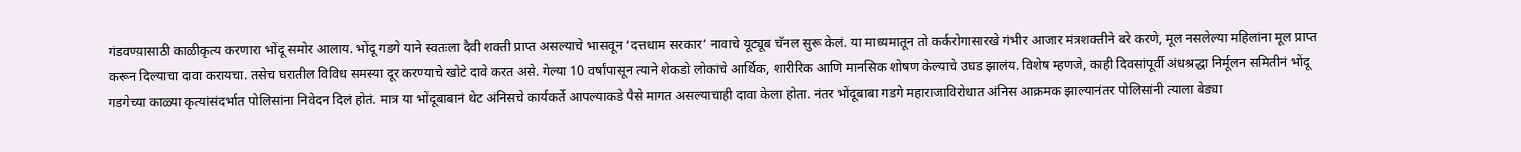गंडवण्य़ासाठी काळीकृत्य करणारा भोंदू समोर आलाय. भोंदू गडगे याने स्वतःला दैवी शक्ती प्राप्त असल्याचे भासवून ‘दत्तधाम सरकार’ नावाचे यूट्यूब चॅनल सुरू केलं. या माध्यमातून तो कर्करोगासारखे गंभीर आजार मंत्रशक्तीने बरे करणे, मूल नसलेल्या महिलांना मूल प्राप्त करून दिल्याचा दावा करायचा. तसेच घरातील विविध समस्या दूर करण्याचे खोटे दावे करत असे. गेल्या 10 वर्षांपासून त्याने शेकडो लोकांचे आर्थिक, शारीरिक आणि मानसिक शोषण केल्याचे उघड झालंय. विशेष म्हणजे, काही दिवसांपूर्वी अंधश्रद्धा निर्मूलन समितीनं भोंदू गडगेच्या काळ्या कृत्यांसंदर्भात पोलिसांना निवेदन दिलं होतं. मात्र या भोंदूबाबानं थेट अंनिसचे कार्यकर्ते आपल्याकडे पैसे मागत असल्याचाही दावा केला होता. नंतर भोंदूबाबा गडगे महाराजाविरोधात अंनिस आक्रमक झाल्यानंतर पोलिसांनी त्याला बेड्या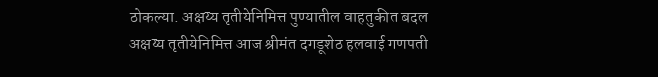ठोकल्या. अक्षय्य तृतीयेनिमित्त पुण्यातील वाहतुकीत बदल अक्षय्य तृतीयेनिमित्त आज श्रीमंत दगडूशेठ हलवाई गणपती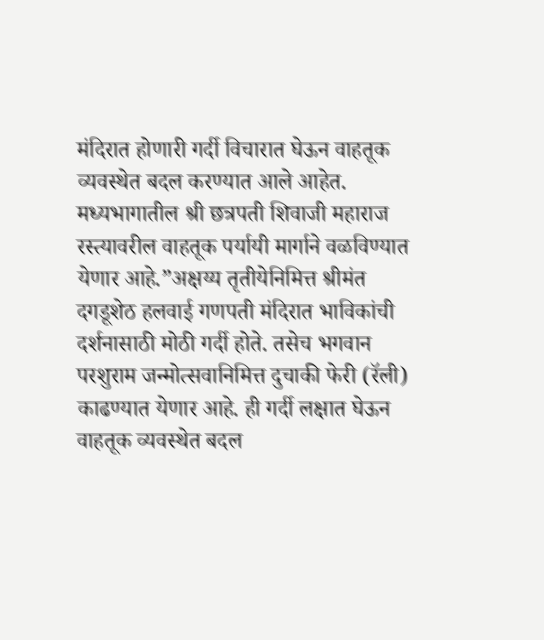मंदिरात होणारी गर्दी विचारात घेऊन वाहतूक व्यवस्थेत बदल करण्यात आले आहेत. मध्यभागातील श्री छत्रपती शिवाजी महाराज रस्त्यावरील वाहतूक पर्यायी मार्गाने वळविण्यात येणार आहे.”अक्षय्य तृतीयेनिमित्त श्रीमंत दगडूशेठ हलवाई गणपती मंदिरात भाविकांची दर्शनासाठी मोठी गर्दी होते. तसेच भगवान परशुराम जन्मोत्सवानिमित्त दुचाकी फेरी (रॅली) काढण्यात येणार आहे. ही गर्दी लक्षात घेऊन वाहतूक व्यवस्थेत बदल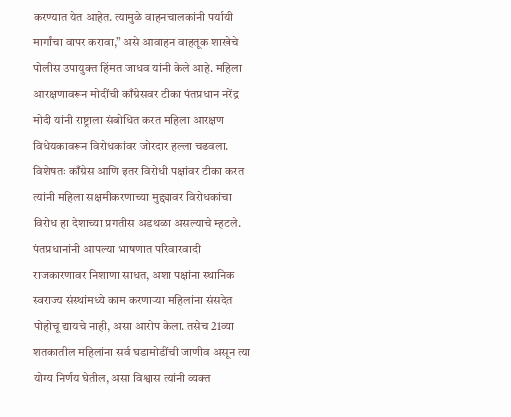करण्यात येत आहेत. त्यामुळे वाहनचालकांनी पर्यायी मार्गांचा वापर करावा,” असे आवाहन वाहतूक शाखेचे पोलीस उपायुक्त हिंमत जाधव यांनी केले आहे. महिला आरक्षणावरून मोदींची काँग्रेसवर टीका पंतप्रधान नरेंद्र मोदी यांनी राष्ट्राला संबोधित करत महिला आरक्षण विधेयकावरून विरोधकांवर जोरदार हल्ला चढवला. विशेषतः काँग्रेस आणि इतर विरोधी पक्षांवर टीका करत त्यांनी महिला सक्षमीकरणाच्या मुद्द्यावर विरोधकांचा विरोध हा देशाच्या प्रगतीस अडथळा असल्याचे म्हटले. पंतप्रधानांनी आपल्या भाषणात परिवारवादी राजकारणावर निशाणा साधत, अशा पक्षांना स्थानिक स्वराज्य संस्थांमध्ये काम करणाऱ्या महिलांना संसदेत पोहोचू द्यायचे नाही, असा आरोप केला. तसेच 21व्या शतकातील महिलांना सर्व घडामोडींची जाणीव असून त्या योग्य निर्णय घेतील, असा विश्वास त्यांनी व्यक्त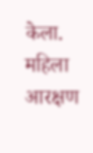केला. महिला आरक्षण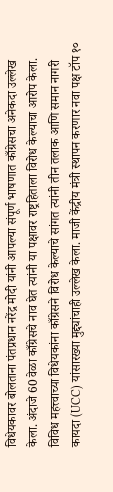विधेयकावर बोलताना पंतप्रधान नरेंद्र मोदी यांनी आपल्या संपूर्ण भाषणात काँग्रेसचा अनेकदा उल्लेख केला. अंदाजे 60 वेळा काँग्रेसचे नाव घेत त्यांनी या पक्षावर राष्ट्रहिताला विरोध केल्याचा आरोप केला. विविध महत्त्वाच्या विधेयकांना काँग्रेसने विरोध केल्याचे सांगत त्यांनी तीन तलाक आणि समान नागरी कायदा (UCC) यांसारख्या मुद्द्यांचाही उल्लेख केला. माजी केंद्रीय मंत्री स्थापन करणार नवा पक्ष टॉप १०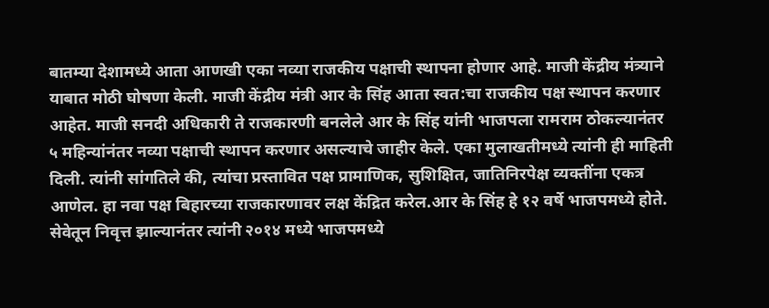बातम्या देशामध्ये आता आणखी एका नव्या राजकीय पक्षाची स्थापना होणार आहे. माजी केंद्रीय मंत्र्याने याबात मोठी घोषणा केली. माजी केंद्रीय मंत्री आर के सिंह आता स्वत:चा राजकीय पक्ष स्थापन करणार आहेत. माजी सनदी अधिकारी ते राजकारणी बनलेले आर के सिंह यांनी भाजपला रामराम ठोकल्यानंतर ५ महिन्यांनंतर नव्या पक्षाची स्थापन करणार असल्याचे जाहीर केले. एका मुलाखतीमध्ये त्यांनी ही माहिती दिली. त्यांनी सांगतिले की, त्यांचा प्रस्तावित पक्ष प्रामाणिक, सुशिक्षित, जातिनिरपेक्ष व्यक्तींना एकत्र आणेल. हा नवा पक्ष बिहारच्या राजकारणावर लक्ष केंद्रित करेल.आर के सिंह हे १२ वर्षे भाजपमध्ये होते. सेवेतून निवृत्त झाल्यानंतर त्यांनी २०१४ मध्ये भाजपमध्ये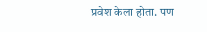प्रवेश केला होता. पण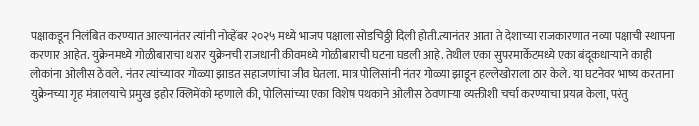पक्षाकडून निलंबित करण्यात आल्यानंतर त्यांनी नोव्हेंबर २०२५ मध्ये भाजप पक्षाला सोडचिठ्ठी दिली होती.त्यानंतर आता ते देशाच्या राजकारणात नव्या पक्षाची स्थापना करणार आहेत. युक्रेनमध्ये गोळीबाराचा थरार युक्रेनची राजधानी कीवमध्ये गोळीबाराची घटना घडली आहे. तेथील एका सुपरमार्केटमध्ये एका बंदूकधाऱ्याने काही लोकांना ओलीस ठेवले. नंतर त्यांच्यावर गोळ्या झाडत सहाजणांचा जीव घेतला. मात्र पोलिसांनी नंतर गोळ्या झाडून हल्लेखोराला ठार केले. या घटनेवर भाष्य करताना युक्रेनच्या गृह मंत्रालयाचे प्रमुख इहोर क्लिमेंको म्हणाले की, पोलिसांच्या एका विशेष पथकाने ओलीस ठेवणाऱ्या व्यक्तीशी चर्चा करण्याचा प्रयत्न केला, परंतु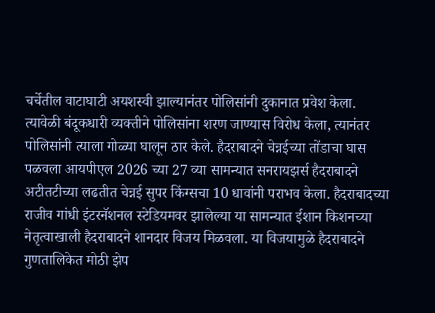चर्चेतील वाटाघाटी अयशस्वी झाल्यानंतर पोलिसांनी दुकानात प्रवेश केला. त्यावेळी बंदूकधारी व्यक्तीने पोलिसांना शरण जाण्यास विरोध केला, त्यानंतर पोलिसांनी त्याला गोळ्या घालून ठार केले. हैदराबादने चेन्नईच्या तोंडाचा घास पळवला आयपीएल 2026 च्या 27 व्या सामन्यात सनरायझर्स हैदराबादने अटीतटीच्या लढतीत चेन्नई सुपर किंग्सचा 10 धावांनी पराभव केला. हैदराबादच्या राजीव गांधी इंटरनॅशनल स्टेडियमवर झालेल्या या सामन्यात ईशान किशनच्या नेतृत्वाखाली हैदराबादने शानदार विजय मिळवला. या विजयामुळे हैदराबादने गुणतालिकेत मोठी झेप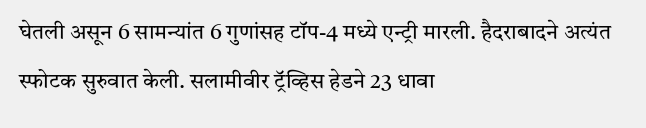घेतली असून 6 सामन्यांत 6 गुणांसह टॉप-4 मध्ये एन्ट्री मारली. हैदराबादने अत्यंत स्फोटक सुरुवात केली. सलामीवीर ट्रॅव्हिस हेडने 23 धावा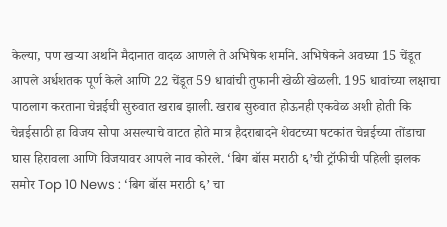केल्या, पण खऱ्या अर्थाने मैदानात वादळ आणले ते अभिषेक शर्माने. अभिषेकने अवघ्या 15 चेंडूत आपले अर्धशतक पूर्ण केले आणि 22 चेंडूत 59 धावांची तुफानी खेळी खेळली. 195 धावांच्या लक्षाचा पाठलाग करताना चेन्नईची सुरुवात खराब झाली. खराब सुरुवात होऊनही एकवेळ अशी होती कि चेन्नईसाठी हा विजय सोपा असल्याचे वाटत होते मात्र हैदराबादने शेवटच्या षटकांत चेन्नईच्या तोंडाचा घास हिरावला आणि विजयावर आपले नाव कोरले. ‘बिग बॉस मराठी ६’ची ट्रॉफीची पहिली झलक समोर Top 10 News : ‘बिग बॉस मराठी ६’ चा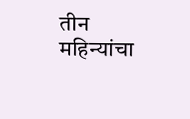तीन महिन्यांचा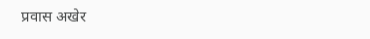प्रवास अखेर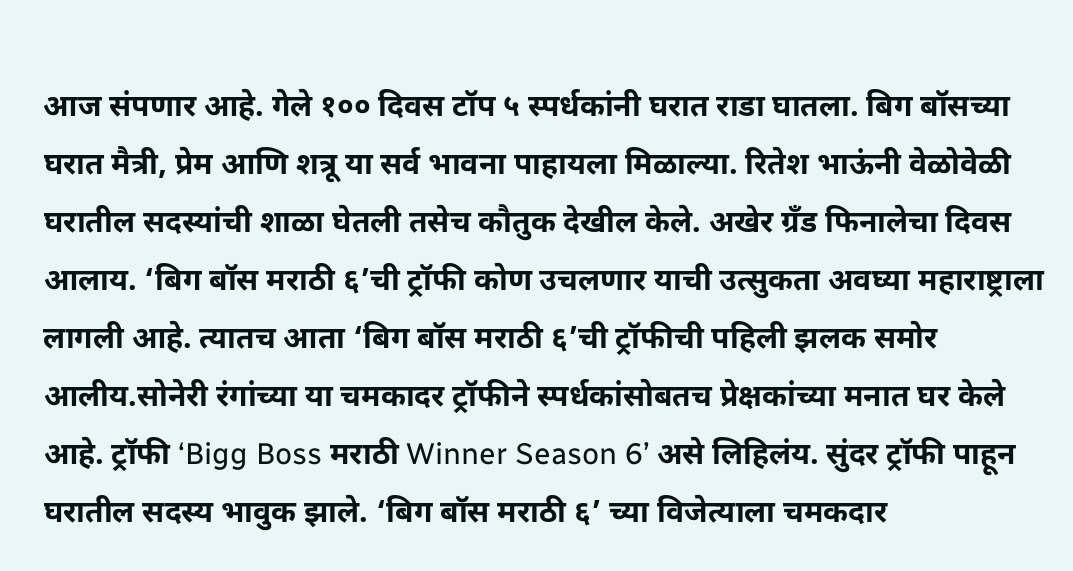आज संपणार आहे. गेले १०० दिवस टॉप ५ स्पर्धकांनी घरात राडा घातला. बिग बॉसच्या घरात मैत्री, प्रेम आणि शत्रू या सर्व भावना पाहायला मिळाल्या. रितेश भाऊंनी वेळोवेळी घरातील सदस्यांची शाळा घेतली तसेच कौतुक देखील केले. अखेर ग्रँड फिनालेचा दिवस आलाय. ‘बिग बॉस मराठी ६’ची ट्रॉफी कोण उचलणार याची उत्सुकता अवघ्या महाराष्ट्राला लागली आहे. त्यातच आता ‘बिग बॉस मराठी ६’ची ट्रॉफीची पहिली झलक समोर आलीय.सोनेरी रंगांच्या या चमकादर ट्रॉफीने स्पर्धकांसोबतच प्रेक्षकांच्या मनात घर केले आहे. ट्रॉफी ‘Bigg Boss मराठी Winner Season 6’ असे लिहिलंय. सुंदर ट्रॉफी पाहून घरातील सदस्य भावुक झाले. ‘बिग बॉस मराठी ६’ च्या विजेत्याला चमकदार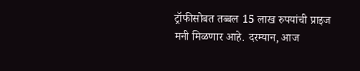ट्रॉफीसोबत तब्बल 15 लाख रुपयांची प्राइज मनी मिळणार आहे. दरम्यान, आज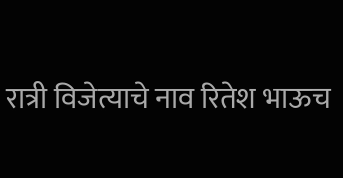रात्री विजेत्याचे नाव रितेश भाऊच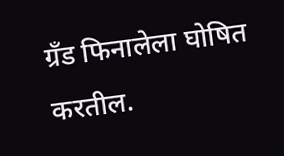ग्रँड फिनालेला घोषित करतील.